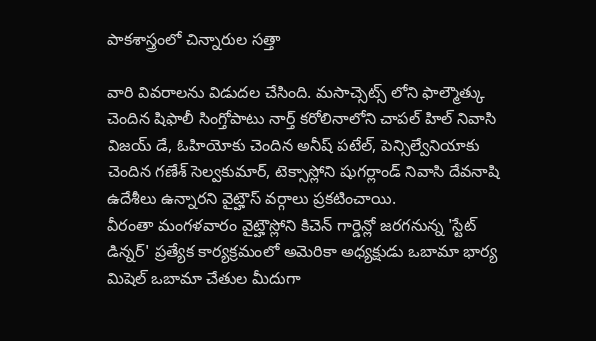పాకశాస్త్రంలో చిన్నారుల సత్తా

వారి వివరాలను విడుదల చేసింది. మసాచ్సెట్స్ లోని ఫాల్మౌత్కు చెందిన షిఫాలీ సింగ్తోపాటు నార్త్ కరోలినాలోని చాపల్ హిల్ నివాసి విజయ్ డే, ఓహియోకు చెందిన అనీష్ పటేల్, పెన్సిల్వేనియాకు చెందిన గణేశ్ సెల్వకుమార్, టెక్సాస్లోని షుగర్లాండ్ నివాసి దేవనాషి ఉదేశీలు ఉన్నారని వైట్హౌస్ వర్గాలు ప్రకటించాయి.
వీరంతా మంగళవారం వైట్హౌస్లోని కిచెన్ గార్డెన్లో జరగనున్న 'స్టేట్ డిన్నర్' ప్రత్యేక కార్యక్రమంలో అమెరికా అధ్యక్షుడు ఒబామా భార్య మిషెల్ ఒబామా చేతుల మీదుగా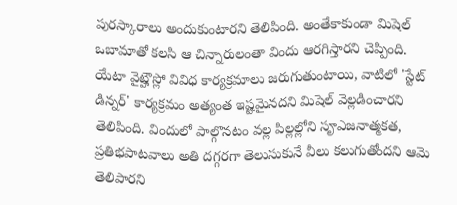పురస్కారాలు అందుకుంటారని తెలిపింది. అంతేకాకుండా మిషెల్ ఒబామాతో కలసి ఆ చిన్నారులంతా విందు ఆరగిస్తారని చెప్పింది.
యేటా వైట్హౌస్లో వివిధ కార్యక్రమాలు జరుగుతుంటాయి, వాటిలో 'స్టేట్ డిన్నర్' కార్యక్రమం అత్యంత ఇష్టమైనదని మిషెల్ వెల్లడించారని తెలిపింది. విందులో పాల్గొనటం వల్ల పిల్లల్లోని సౄఎజనాత్మకత, ప్రతిభపాటవాలు అతి దగ్గరగా తెలుసుకునే వీలు కలుగుతోందని ఆమె తెలిపారని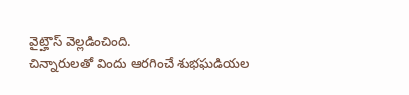వైట్హౌస్ వెల్లడించింది.
చిన్నారులతో విందు ఆరగించే శుభఘడియల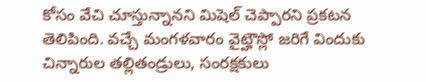కోసం వేచి చూస్తున్నానని మిషెల్ చెప్పారని ప్రకటన తెలిపింది. వచ్చే మంగళవారం వైట్హౌస్లో జరిగే విందుకు చిన్నారుల తల్లితండ్రులు, సంరక్షకులు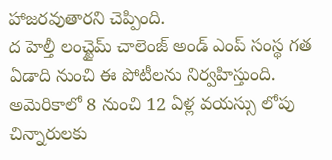హాజరవుతారని చెప్పింది.
ద హెల్తీ లంచ్టైమ్ చాలెంజ్ అండ్ ఎంప్ సంస్థ గత ఏడాది నుంచి ఈ పోటీలను నిర్వహిస్తుంది. అమెరికాలో 8 నుంచి 12 ఏళ్ల వయస్సు లోపు చిన్నారులకు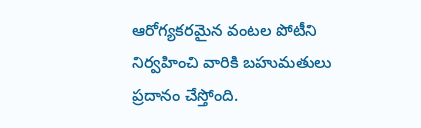ఆరోగ్యకరమైన వంటల పోటీని నిర్వహించి వారికి బహుమతులు ప్రదానం చేస్తోంది.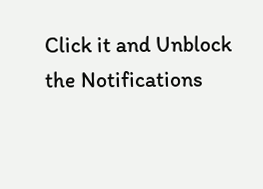Click it and Unblock the Notifications